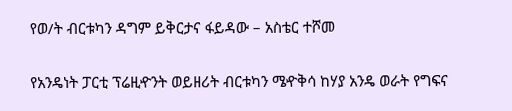የወ/ት ብርቱካን ዳግም ይቅርታና ፋይዳው – አስቴር ተሾመ

የአንዴነት ፓርቲ ፕሬዚዯንት ወይዘሪት ብርቱካን ሜዯቅሳ ከሃያ አንዴ ወራት የግፍና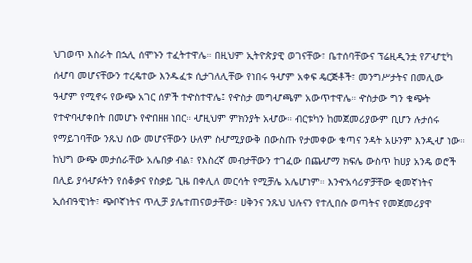ህገወጥ እስራት በኋሊ ሰሞኑን ተፈትተዋሌ። በዚህም ኢትዮጵያዊ ወገናቸው፣ ቤተሰባቸውና ፕሬዚዲንቷ የፖሇቲካ ሰሇባ መሆናቸውን ተረዴተው እንዱፈቱ ሲታገለሊቸው የነበሩ ዓሇም አቀፍ ዴርጅቶች፣ መንግሥታትና በመሊው ዓሇም የሚኖሩ የውጭ አገር ሰዎች ተዯስተዋሌ፤ የዯስታ መግሇጫም አውጥተዋሌ። ዯስታው ግን ቁጭት የተዯባሇቀበት በመሆኑ የዯበዘዘ ነበር። ሇዚህም ምክንያት አሇው። ብርቱካን ከመጀመሪያውም ቢሆን ሉታሰሩ የማይገባቸው ንጹህ ሰው መሆናቸውን ሁለም ስሇሚያውቅ በውስጡ የታመቀው ቁጣና ንዳት አሁንም እንዲሇ ነው። ከህግ ውጭ መታሰራቸው አሌበቃ ብል፣ የእስረኛ መብታቸውን ተገፈው በጨሇማ ክፍሌ ውስጥ ከሀያ አንዴ ወሮች በሊይ ያሳሇፉትን የሰቆቃና የስቃይ ጊዜ በቀሊለ መርሳት የሚቻሌ አሌሆነም። እንዯአሳሪዎቻቸው ቂመኛነትና ኢሰብዓዊነት፣ ጭቦኛነትና ጥሊቻ ያሌተጠናወታቸው፣ ሀቅንና ንጹህ ህሉናን የተሊበሱ ወጣትና የመጀመሪያዋ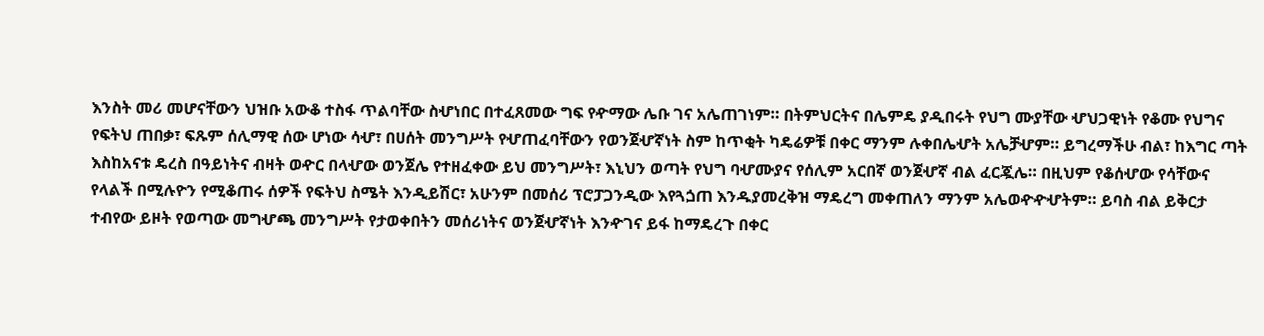እንስት መሪ መሆናቸውን ህዝቡ አውቆ ተስፋ ጥልባቸው ስሇነበር በተፈጸመው ግፍ የዯማው ሌቡ ገና አሌጠገነም። በትምህርትና በሌምዴ ያዲበሩት የህግ ሙያቸው ሇህጋዊነት የቆሙ የህግና የፍትህ ጠበቃ፣ ፍጹም ሰሊማዊ ሰው ሆነው ሳሇ፣ በሀሰት መንግሥት የሇጠፈባቸውን የወንጀሇኛነት ስም ከጥቂት ካዴሬዎቹ በቀር ማንም ሉቀበሌሇት አሌቻሇም። ይግረማችሁ ብል፣ ከእግር ጣት እስከአናቱ ዴረስ በዓይነትና ብዛት ወዯር በላሇው ወንጀሌ የተዘፈቀው ይህ መንግሥት፣ እኒህን ወጣት የህግ ባሇሙያና የሰሊም አርበኛ ወንጀሇኛ ብል ፈርጇሌ። በዚህም የቆሰሇው የሳቸውና የላልች በሚሉዮን የሚቆጠሩ ሰዎች የፍትህ ስሜት እንዲይሽር፣ አሁንም በመሰሪ ፕሮፓጋንዲው እየጓጏጠ እንዱያመረቅዝ ማዴረግ መቀጠለን ማንም አሌወዯዯሇትም። ይባስ ብል ይቅርታ ተብየው ይዞት የወጣው መግሇጫ መንግሥት የታወቀበትን መሰሪነትና ወንጀሇኛነት እንዯገና ይፋ ከማዴረጉ በቀር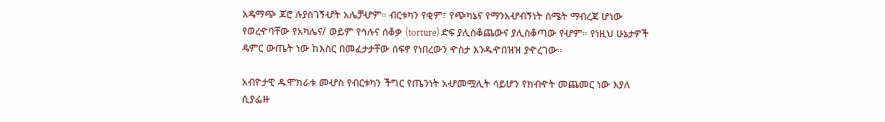አዴማጭ ጆሮ ሉያስገኝሇት አሌቻሇም። ብርቱካን የቂም፣ የጭካኔና የማንአሇብኝነት ስሜት ማብረጃ ሆነው የወረዯባቸው የአካሌና/ ወይም የኅሉና ሰቆቃ (torture) ድፍ ያሊስቆጨውና ያሊስቆጣው የሇም። የነዚህ ሁኔታዎች ዴምር ውጤት ነው ከእስር በመፈታታቸው ሰፍኖ የነበረውን ዯስታ እንዱዯበዝዝ ያዯረገው።

አብዮታዊ ዱሞክራቱ መሇስ የብርቱካን ችግር የጤንነት አሇመሟሊት ሳይሆን የክብዯት መጨመር ነው እያለ ሲያፌዙ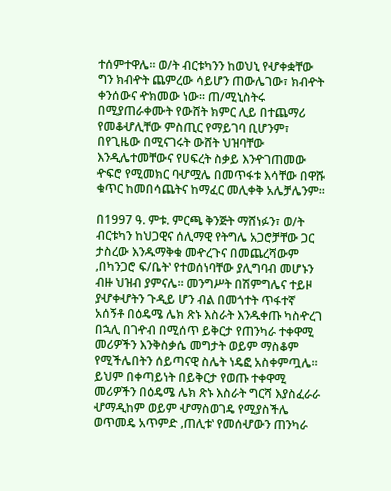ተሰምተዋሌ። ወ/ት ብርቱካንን ከወህኒ የሇቀቋቸው ግን ክብዯት ጨምረው ሳይሆን ጠውሌገው፣ ክብዯት ቀንሰውና ዯክመው ነው። ጠ/ሚኒስትሩ በሚያጠራቀሙት የውሸት ክምር ሊይ በተጨማሪ የመቆሇሊቸው ምስጢር የማይገባ ቢሆንም፣ በየጊዜው በሚናገሩት ውሸት ህዝባቸው እንዲሌተመቸውና የሀፍረት ስቃይ እንዯገጠመው ዯፍሮ የሚመክር ባሇሟሌ በመጥፋቱ እሳቸው በዋሹ ቁጥር ከመበሳጨትና ከማፈር መሊቀቅ አሌቻሌንም።

በ1997 ዓ. ምቱ. ምርጫ ቅንጅት ማሸነፉን፣ ወ/ት ብርቱካን ከህጋዊና ሰሊማዊ የትግሌ አጋሮቻቸው ጋር ታስረው እንዱማቅቁ መዯረጉና በመጨረሻውም ‚በካንጋሮ ፍ/ቤት‛ የተወሰነባቸው ያሊግባብ መሆኑን ብዙ ህዝብ ያምናሌ። መንግሥት በሽምግሌና ተይዞ ያሇቀሇትን ጉዲይ ሆን ብል በመጎተት ጥፋተኛ አሰኝቶ በዕዴሜ ሌክ ጽኑ እስራት እንዱቀጡ ካስዯረገ በኋሊ በገዯብ በሚሰጥ ይቅርታ የጠንካራ ተቀዋሚ መሪዎችን እንቅስቃሴ መግታት ወይም ማስቆም የሚችሌበትን ሰይጣናዊ ስሌት ነዴፎ አስቀምጧሌ። ይህም በቀጣይነት በይቅርታ የወጡ ተቀዋሚ መሪዎችን በዕዴሜ ሌክ ጽኑ እስራት ግርሻ እያስፈራራ ሇማዲከም ወይም ሇማስወገዴ የሚያስችሌ ወጥመዴ አጥምድ ‚ጠሊቱ‛ የመሰሇውን ጠንካራ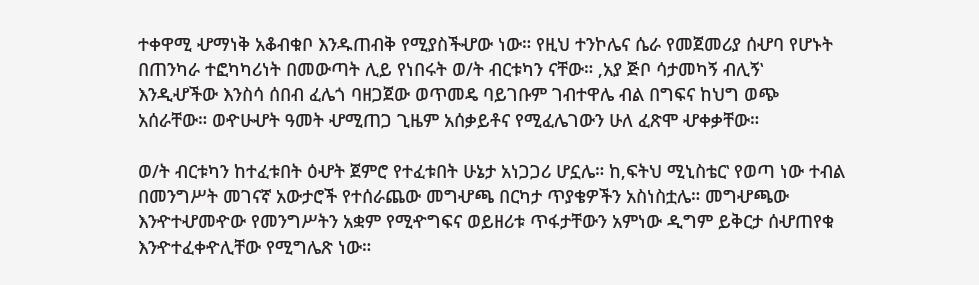ተቀዋሚ ሇማነቅ አቆብቁቦ እንዱጠብቅ የሚያስችሇው ነው። የዚህ ተንኮሌና ሴራ የመጀመሪያ ሰሇባ የሆኑት በጠንካራ ተፎካካሪነት በመውጣት ሊይ የነበሩት ወ/ት ብርቱካን ናቸው። ‚አያ ጅቦ ሳታመካኝ ብሊኝ‛ እንዲሇችው እንስሳ ሰበብ ፈሌጎ ባዘጋጀው ወጥመዴ ባይገቡም ገብተዋሌ ብል በግፍና ከህግ ወጭ አሰራቸው። ወዯሁሇት ዓመት ሇሚጠጋ ጊዜም አሰቃይቶና የሚፈሌገውን ሁለ ፈጽሞ ሇቀቃቸው።

ወ/ት ብርቱካን ከተፈቱበት ዕሇት ጀምሮ የተፈቱበት ሁኔታ አነጋጋሪ ሆኗሌ። ከ‚ፍትህ ሚኒስቴር‛ የወጣ ነው ተብል በመንግሥት መገናኛ አውታሮች የተሰራጨው መግሇጫ በርካታ ጥያቄዎችን አስነስቷሌ። መግሇጫው እንዯተሇመዯው የመንግሥትን አቋም የሚዯግፍና ወይዘሪቱ ጥፋታቸውን አምነው ዲግም ይቅርታ ሰሇጠየቁ እንዯተፈቀዯሊቸው የሚግሌጽ ነው።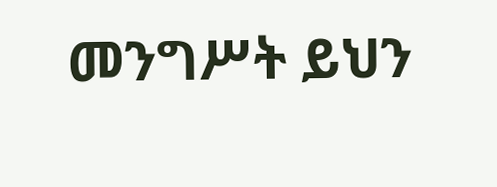መንግሥት ይህን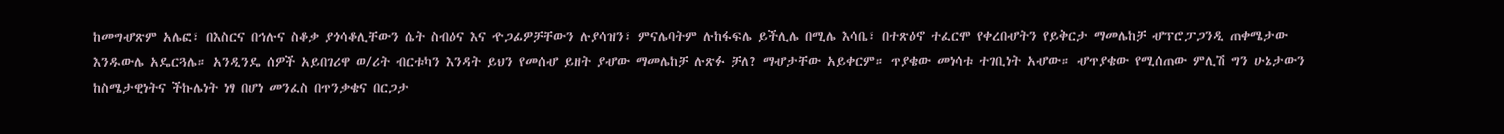ከመግሇጽም አሌፎ፣ በእስርና በኅሉና ስቆቃ ያጎሳቆሊቸውን ሴት ስብዕና እና ዯጋፊዎቻቸውን ሉያሳዝን፣ ምናሌባትም ሉከፋፍሌ ይችሊሌ በሚሌ እሳቤ፣ በተጽዕኖ ተፈርሞ የቀረበሇትን የይቅርታ ማመሌከቻ ሇፕሮፓጋንዲ ጠቀሜታው እንዱውሌ አዴርጓሌ። አንዲንዴ ሰዎች አይበገሪዋ ወ/ሪት ብርቱካን እንዳት ይህን የመሰሇ ይዘት ያሇው ማመሌከቻ ሉጽፉ ቻለ? ማሇታቸው አይቀርም። ጥያቄው መነሳቱ ተገቢነት አሇው። ሇጥያቄው የሚሰጠው ምሊሽ ግን ሁኔታውን ከስሜታዊነትና ችኩሌነት ነፃ በሆነ መንፈስ በጥንቃቄና በርጋታ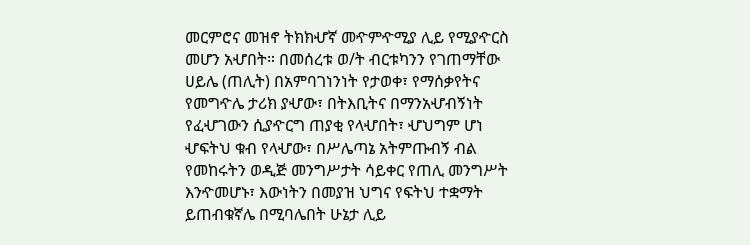መርምሮና መዝኖ ትክክሇኛ መዯምዯሚያ ሊይ የሚያዯርስ መሆን አሇበት። በመሰረቱ ወ/ት ብርቱካንን የገጠማቸው ሀይሌ (ጠሊት) በአምባገነንነት የታወቀ፣ የማሰቃየትና የመግዯሌ ታሪክ ያሇው፣ በትእቢትና በማንአሇብኝነት የፈሇገውን ሲያዯርግ ጠያቂ የላሇበት፣ ሇህግም ሆነ ሇፍትህ ቁብ የላሇው፣ በሥሌጣኔ አትምጡብኝ ብል የመከሩትን ወዲጅ መንግሥታት ሳይቀር የጠሊ መንግሥት እንዯመሆኑ፣ እውነትን በመያዝ ህግና የፍትህ ተቋማት ይጠብቁኛሌ በሚባሌበት ሁኔታ ሊይ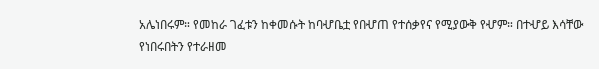አሌነበሩም። የመከራ ገፈቱን ከቀመሱት ከባሇቤቷ የበሇጠ የተሰቃየና የሚያውቅ የሇም። በተሇይ እሳቸው የነበሩበትን የተራዘመ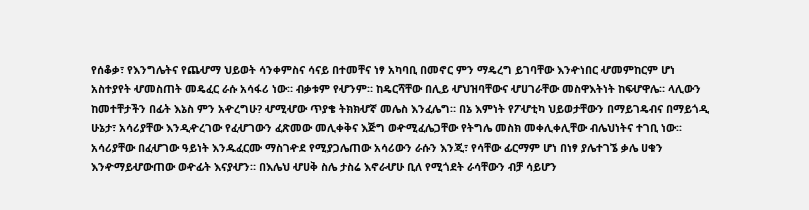የሰቆቃ፣ የእንግሌትና የጨሇማ ህይወት ሳንቀምስና ሳናይ በተመቸና ነፃ አካባቢ በመኖር ምን ማዴረግ ይገባቸው እንዯነበር ሇመምከርም ሆነ አስተያየት ሇመስጠት መዴፈር ራሱ አሳፋሪ ነው። ብቃቱም የሇንም። ከዴርሻቸው በሊይ ሇህዝባቸውና ሇሀገራቸው መስዋእትነት ከፍሇዋሌ። ላሊውን ከመተቸታችን በፊት እኔስ ምን አዯረግሁ? ሇሚሇው ጥያቄ ትክክሇኛ መሌስ እንፈሌግ። በኔ እምነት የፖሇቲካ ህይወታቸውን በማይገዴብና በማይጎዲ ሁኔታ፣ አሳሪያቸው እንዲዯረገው የፈሇገውን ፈጽመው መሊቀቅና እጅግ ወዯሚፈሌጋቸው የትግሌ መስክ መቀሊቀሊቸው ብሌህነትና ተገቢ ነው፡፡ አሳሪያቸው በፈሇገው ዓይነት እንዱፈርሙ ማስገዯደ የሚያጋሌጠው አሳሪውን ራሱን እንጂ፣ የሳቸው ፊርማም ሆነ በነፃ ያሌተገኜ ቃሌ ሀቁን እንዯማይሇውጠው ወዯፊት እናያሇን። በእሌህ ሇሀቅ ስሌ ታስሬ እኖራሇሁ ቢለ የሚጎደት ራሳቸውን ብቻ ሳይሆን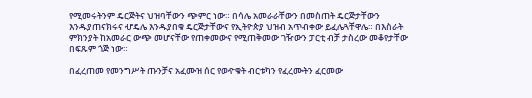የሚመሩትንም ዴርጅትና ህዝባቸውን ጭምር ነው። በሳሌ አመራራቸውን በመስጠት ዴርጅታቸውን እንዱያጠናክሩና ሇዴሌ እንዱያበቁ ዴርጅታቸውና የኢትዮጵያ ህዝብ አጥብቀው ይፈሌጓቸዋሌ። በእስራት ምክንያት ከአመራር ውጭ መሆናቸው የጠቀመውና የሚጠቅመው ገዥውን ፓርቲ ብቻ ታስረው መቆየታቸው በፍጹም ጎጅ ነው።

በፈረጠመ የመንግሥት ጡንቻና አፈሙዝ ሰር የወዯቁት ብርቱካን የፈረሙትን ፈርመው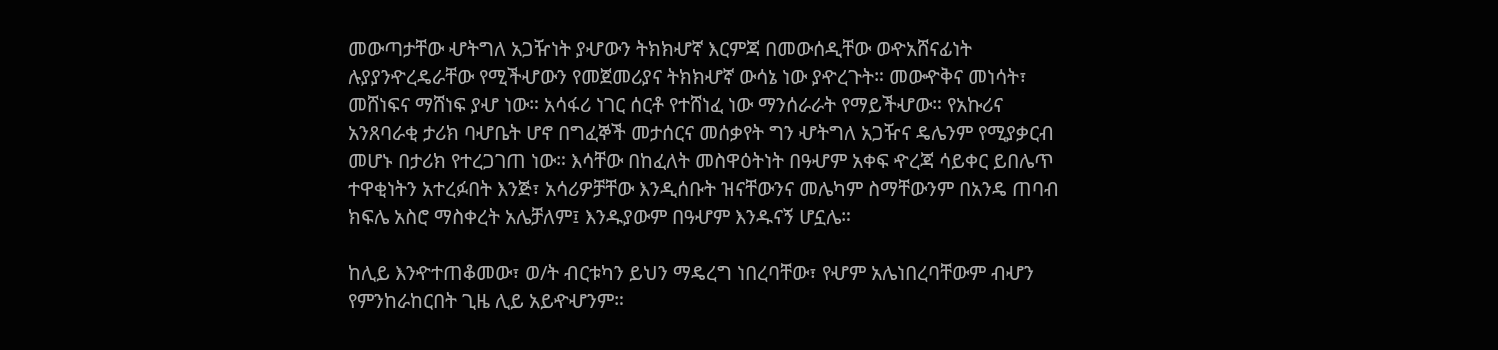መውጣታቸው ሇትግለ አጋዥነት ያሇውን ትክክሇኛ እርምጃ በመውሰዲቸው ወዯአሸናፊነት ሉያያንዯረዴራቸው የሚችሇውን የመጀመሪያና ትክክሇኛ ውሳኔ ነው ያዯረጉት። መውዯቅና መነሳት፣ መሸነፍና ማሸነፍ ያሇ ነው። አሳፋሪ ነገር ሰርቶ የተሸነፈ ነው ማንሰራራት የማይችሇው። የአኩሪና አንጸባራቂ ታሪክ ባሇቤት ሆኖ በግፈኞች መታሰርና መሰቃየት ግን ሇትግለ አጋዥና ዴሌንም የሚያቃርብ መሆኑ በታሪክ የተረጋገጠ ነው። እሳቸው በከፈለት መስዋዕትነት በዓሇም አቀፍ ዯረጃ ሳይቀር ይበሌጥ ተዋቂነትን አተረፉበት እንጅ፣ አሳሪዎቻቸው እንዲሰቡት ዝናቸውንና መሌካም ስማቸውንም በአንዴ ጠባብ ክፍሌ አስሮ ማስቀረት አሌቻለም፤ እንዱያውም በዓሇም እንዱናኝ ሆኗሌ።

ከሊይ እንዯተጠቆመው፣ ወ/ት ብርቱካን ይህን ማዴረግ ነበረባቸው፣ የሇም አሌነበረባቸውም ብሇን የምንከራከርበት ጊዜ ሊይ አይዯሇንም።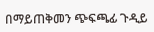በማይጠቅመን ጭፍጫፊ ጉዲይ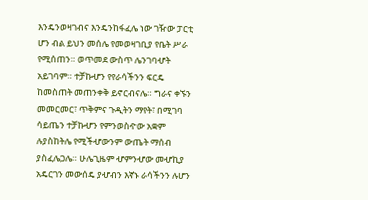እንዴንወዛገብና እንዴንከፋፈሌ ነው ገዥው ፓርቲ ሆን ብል ይህን መሰሌ የመወዛገቢያ የቤት ሥራ የሚሰጠን። ወጥመደ ውስጥ ሌንገባሇት አይገባም። ተቻኩሇን የየራሳችንን ፍርዴ ከመስጠት መጠንቀቅ ይኖርብናሌ። ግራና ቀኙን መመርመር፣ ጥቅምና ጉዲትን ማየት፣ በሚገባ ሳይጤን ተቻኩሇን የምንወስዯው አቋም ሉያስከትሌ የሚችሇውንም ውጤት ማሰብ ያስፈሌጋሌ። ሁሌጊዜም ሇምንሇው መሇኪያ አዴርገን መውሰዴ ያሇብን እኛኑ ራሳችንን ሉሆን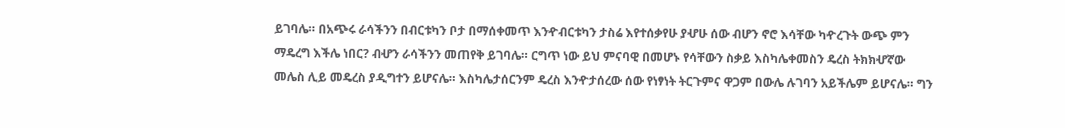ይገባሌ። በአጭሩ ራሳችንን በብርቱካን ቦታ በማሰቀመጥ እንዯብርቱካን ታስሬ እየተሰቃየሁ ያሇሁ ሰው ብሆን ኖሮ እሳቸው ካዯረጉት ውጭ ምን ማዴረግ እችሌ ነበር? ብሇን ራሳችንን መጠየቅ ይገባሌ። ርግጥ ነው ይህ ምናባዊ በመሆኑ የሳቸውን ስቃይ እስካሌቀመስን ዴረስ ትክክሇኛው መሌስ ሊይ መዴረስ ያዲግተን ይሆናሌ። እስካሌታሰርንም ዴረስ እንዯታሰረው ሰው የነፃነት ትርጉምና ዋጋም በውሌ ሉገባን አይችሌም ይሆናሌ። ግን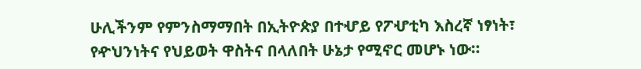ሁሊችንም የምንስማማበት በኢትዮጵያ በተሇይ የፖሇቲካ እስረኛ ነፃነት፣ የዯህንነትና የህይወት ዋስትና በላለበት ሁኔታ የሚኖር መሆኑ ነው።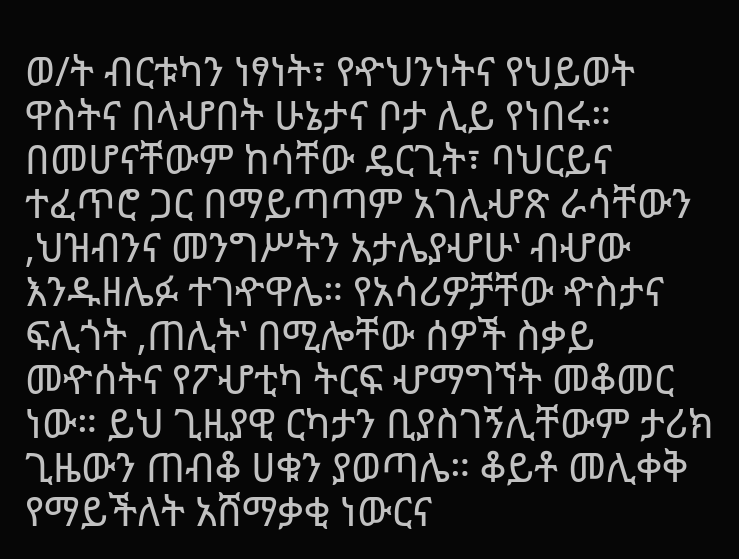ወ/ት ብርቱካን ነፃነት፣ የዯህንነትና የህይወት ዋስትና በላሇበት ሁኔታና ቦታ ሊይ የነበሩ። በመሆናቸውም ከሳቸው ዴርጊት፣ ባህርይና ተፈጥሮ ጋር በማይጣጣም አገሊሇጽ ራሳቸውን ‚ህዝብንና መንግሥትን አታሌያሇሁ‛ ብሇው እንዱዘሌፉ ተገዯዋሌ። የአሳሪዎቻቸው ዯስታና ፍሊጎት ‚ጠሊት‛ በሚሎቸው ሰዎች ስቃይ መዯሰትና የፖሇቲካ ትርፍ ሇማግኘት መቆመር ነው። ይህ ጊዚያዊ ርካታን ቢያስገኝሊቸውም ታሪክ ጊዜውን ጠብቆ ሀቁን ያወጣሌ። ቆይቶ መሊቀቅ የማይችለት አሸማቃቂ ነውርና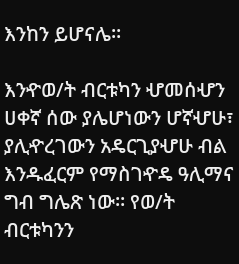እንከን ይሆናሌ።

እንዯወ/ት ብርቱካን ሇመሰሇን ሀቀኛ ሰው ያሌሆነውን ሆኛሇሁ፣ ያሊዯረገውን አዴርጊያሇሁ ብል እንዱፈርም የማስገዯዴ ዓሊማና ግብ ግሌጽ ነው። የወ/ት ብርቱካንን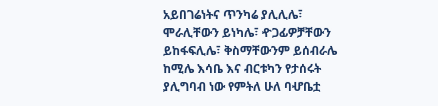አይበገሬነትና ጥንካሬ ያሊሊሌ፣ ሞራሊቸውን ይነካሌ፣ ዯጋፊዎቻቸውን ይከፋፍሊሌ፣ ቅስማቸውንም ይሰብራሌ ከሚሌ እሳቤ እና ብርቱካን የታሰሩት ያሊግባብ ነው የምትለ ሁለ ባሇቤቷ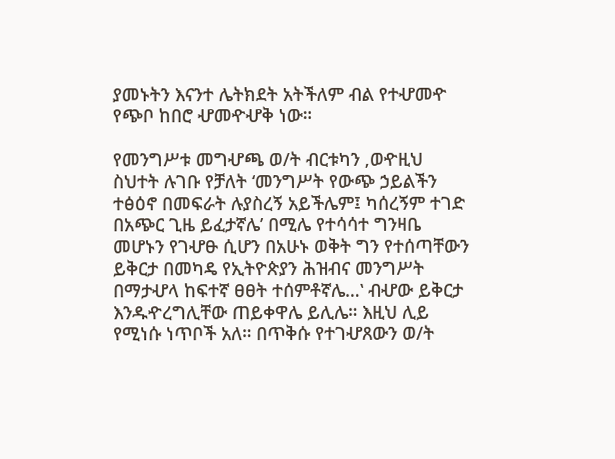ያመኑትን እናንተ ሌትክደት አትችለም ብል የተሇመዯ የጭቦ ከበሮ ሇመዯሇቅ ነው።

የመንግሥቱ መግሇጫ ወ/ት ብርቱካን ‚ወዯዚህ ስህተት ሉገቡ የቻለት ‘መንግሥት የውጭ ኃይልችን ተፅዕኖ በመፍራት ሉያስረኝ አይችሌም፤ ካሰረኝም ተገድ በአጭር ጊዜ ይፈታኛሌ’ በሚሌ የተሳሳተ ግንዛቤ መሆኑን የገሇፁ ሲሆን በአሁኑ ወቅት ግን የተሰጣቸውን ይቅርታ በመካዴ የኢትዮጵያን ሕዝብና መንግሥት በማታሇላ ከፍተኛ ፀፀት ተሰምቶኛሌ…‛ ብሇው ይቅርታ እንዱዯረግሊቸው ጠይቀዋሌ ይሊሌ። እዚህ ሊይ የሚነሱ ነጥቦች አለ። በጥቅሱ የተገሇጸውን ወ/ት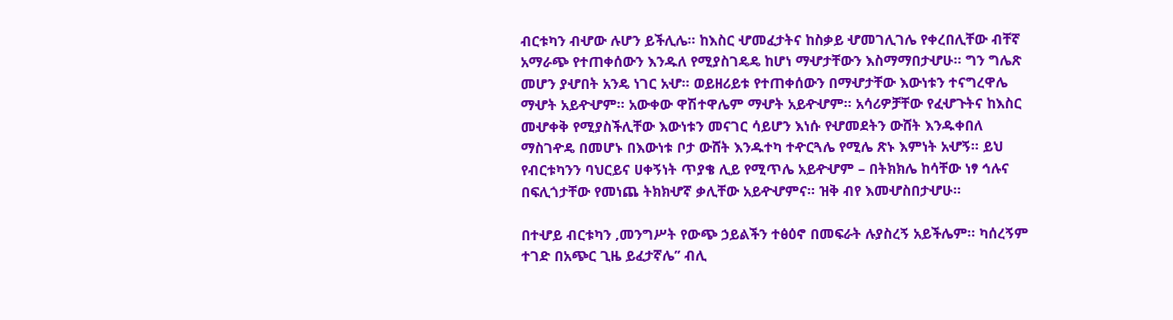ብርቱካን ብሇው ሉሆን ይችሊሌ። ከእስር ሇመፈታትና ከስቃይ ሇመገሊገሌ የቀረበሊቸው ብቸኛ አማራጭ የተጠቀሰውን እንዱለ የሚያስገዴዴ ከሆነ ማሇታቸውን እስማማበታሇሁ። ግን ግሌጽ መሆን ያሇበት አንዴ ነገር አሇ። ወይዘሪይቱ የተጠቀሰውን በማሇታቸው እውነቱን ተናግረዋሌ ማሇት አይዯሇም። አውቀው ዋሽተዋሌም ማሇት አይዯሇም። አሳሪዎቻቸው የፈሇጉትና ከእስር መሇቀቅ የሚያስችሊቸው እውነቱን መናገር ሳይሆን እነሱ የሇመደትን ውሸት እንዱቀበለ ማስገዯዴ በመሆኑ በእውነቱ ቦታ ውሸት እንዱተካ ተዯርጓሌ የሚሌ ጽኑ እምነት አሇኝ። ይህ የብርቱካንን ባህርይና ሀቀኝነት ጥያቄ ሊይ የሚጥሌ አይዯሇም – በትክክሌ ከሳቸው ነፃ ኅሉና በፍሊጎታቸው የመነጨ ትክክሇኛ ቃሊቸው አይዯሇምና። ዝቅ ብየ እመሇስበታሇሁ።

በተሇይ ብርቱካን ‚መንግሥት የውጭ ኃይልችን ተፅዕኖ በመፍራት ሉያስረኝ አይችሌም፡፡ ካሰረኝም ተገድ በአጭር ጊዜ ይፈታኛሌ’’ ብሊ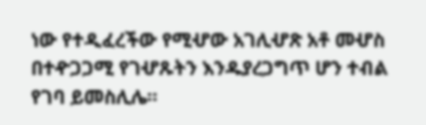ነው የተዲፈረችው የሚሇው አገሊሇጽ አቶ መሇስ በተዯጋጋሚ የገሇጹትን እንዱያረጋግጥ ሆን ተብል የገባ ይመስሊሌ።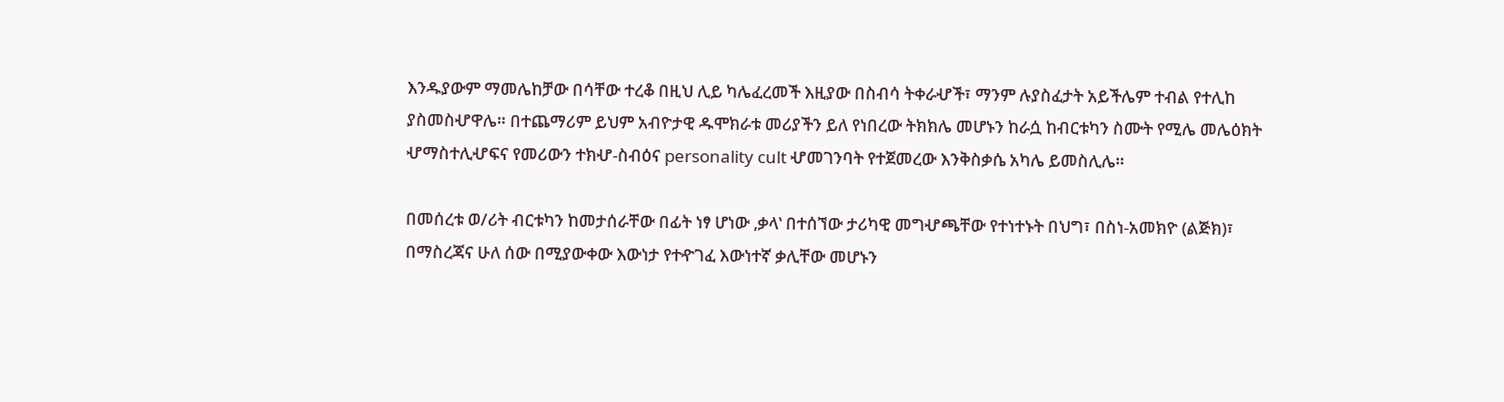እንዱያውም ማመሌከቻው በሳቸው ተረቆ በዚህ ሊይ ካሌፈረመች እዚያው በስብሳ ትቀራሇች፣ ማንም ሉያስፈታት አይችሌም ተብል የተሊከ ያስመስሇዋሌ። በተጨማሪም ይህም አብዮታዊ ዱሞክራቱ መሪያችን ይለ የነበረው ትክክሌ መሆኑን ከራሷ ከብርቱካን ስሙት የሚሌ መሌዕክት ሇማስተሊሇፍና የመሪውን ተክሇ-ስብዕና personality cult ሇመገንባት የተጀመረው እንቅስቃሴ አካሌ ይመስሊሌ።

በመሰረቱ ወ/ሪት ብርቱካን ከመታሰራቸው በፊት ነፃ ሆነው ‚ቃላ‛ በተሰኘው ታሪካዊ መግሇጫቸው የተነተኑት በህግ፣ በስነ-አመክዮ (ልጅክ)፣ በማስረጃና ሁለ ሰው በሚያውቀው እውነታ የተዯገፈ እውነተኛ ቃሊቸው መሆኑን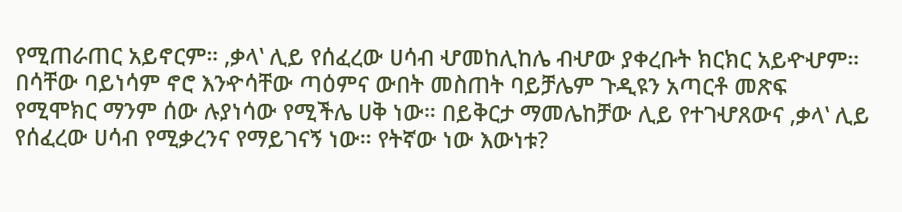የሚጠራጠር አይኖርም። ‚ቃላ‛ ሊይ የሰፈረው ሀሳብ ሇመከሊከሌ ብሇው ያቀረቡት ክርክር አይዯሇም። በሳቸው ባይነሳም ኖሮ እንዯሳቸው ጣዕምና ውበት መስጠት ባይቻሌም ጉዲዩን አጣርቶ መጽፍ የሚሞክር ማንም ሰው ሉያነሳው የሚችሌ ሀቅ ነው። በይቅርታ ማመሌከቻው ሊይ የተገሇጸውና ‚ቃላ‛ ሊይ የሰፈረው ሀሳብ የሚቃረንና የማይገናኝ ነው። የትኛው ነው እውነቱ?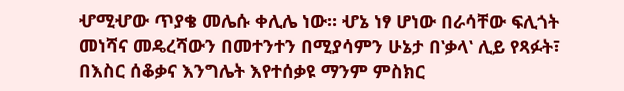ሇሚሇው ጥያቄ መሌሱ ቀሊሌ ነው። ሇኔ ነፃ ሆነው በራሳቸው ፍሊጎት መነሻና መዴረሻውን በመተንተን በሚያሳምን ሁኔታ በ‛ቃላ‛ ሊይ የጻፉት፣ በእስር ሰቆቃና እንግሌት እየተሰቃዩ ማንም ምስክር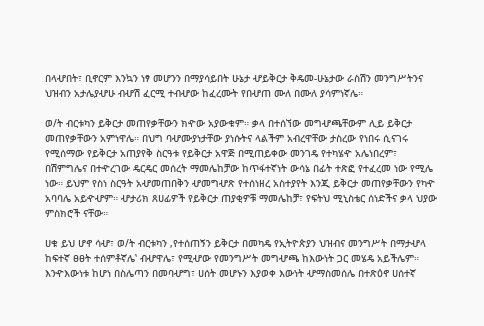በላሇበት፣ ቢኖርም እንኳን ነፃ መሆንን በማያሳይበት ሁኔታ ሇይቅርታ ቅዴመ-ሁኔታው ራስሽን መንግሥትንና ህዝብን አታሌያሇሁ ብሇሽ ፈርሚ ተብሇው ከፈረሙት የበሇጠ ሙለ በሙለ ያሳምነኛሌ።

ወ/ት ብርቱካን ይቅርታ መጠየቃቸውን ክዯው አያውቁም። ቃላ በተሰኘው መግሇጫቸውም ሊይ ይቅርታ መጠየቃቸውን አምነዋሌ። በህግ ባሇሙያነታቸው ያነሱትና ላልችም አብረዋቸው ታስረው የነበሩ ሲናገሩ የሚሰማው የይቅርታ አጠያየቅ ስርዓቱ የይቅርታ አዋጅ በሚጠይቀው መንገዴ የተካሄዯ አሌነበረም፣ በሽምግሌና በተዯረገው ዴርዴር መሰረት ማመሌከቻው ከጥፋተኛነት ውሳኔ በፊት ተጽፎ የተፈረመ ነው የሚሌ ነው። ይህም የስነ ስርዓት አሇመጠበቅን ሇመግሇጽ የተሰነዘረ አስተያየት እንጂ ይቅርታ መጠየቃቸውን የካዯ አባባሌ አይዯሇም። ሇታሪክ ጸሀፊዎች የይቅርታ ጠያቂዎቹ ማመሌከቻ፣ የፍትህ ሚኒስቴር ሰነድችና ቃላ ህያው ምስክሮች ናቸው።

ሀቁ ይህ ሆኖ ሳሇ፣ ወ/ት ብርቱካን ‚የተሰጠኝን ይቅርታ በመካዴ የኢትዮጵያን ህዝብና መንግሥት በማታሇላ ከፍተኛ ፀፀት ተሰምቶኛሌ‛ ብሇዋሌ፣ የሚሇው የመንግሥት መግሇጫ ከእውነት ጋር መሄዴ አይችሌም። እንዯእውነቱ ከሆነ በስሌጣን በመባሇግ፣ ሀሰት መሆኑን እያወቀ እውነት ሇማስመሰሌ በተጽዕኖ ሀሰተኛ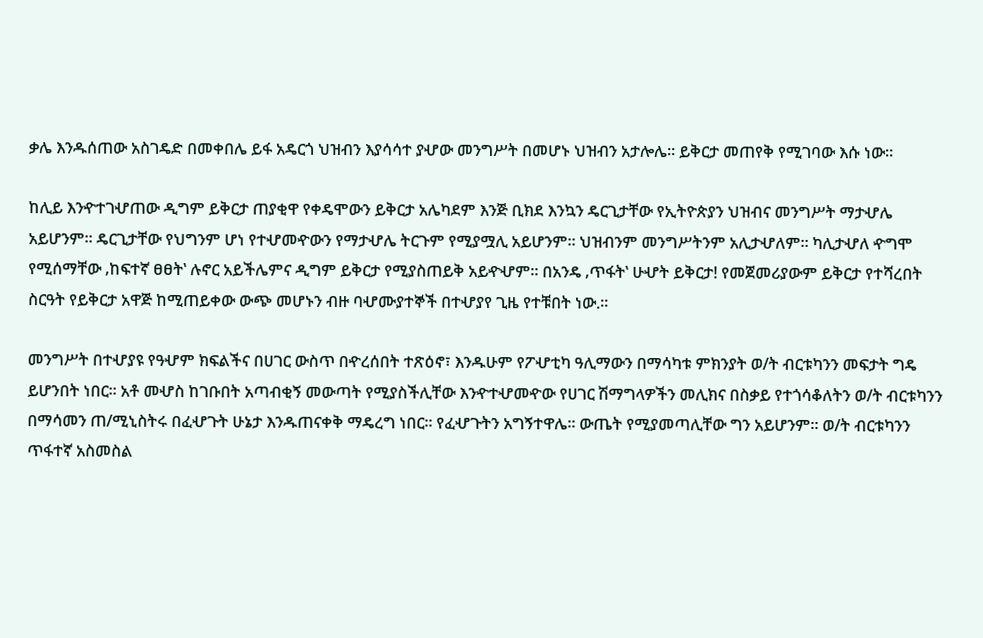ቃሌ እንዱሰጠው አስገዴድ በመቀበሌ ይፋ አዴርጎ ህዝብን እያሳሳተ ያሇው መንግሥት በመሆኑ ህዝብን አታሎሌ። ይቅርታ መጠየቅ የሚገባው እሱ ነው።

ከሊይ እንዯተገሇጠው ዲግም ይቅርታ ጠያቂዋ የቀዴሞውን ይቅርታ አሌካደም እንጅ ቢክደ እንኳን ዴርጊታቸው የኢትዮጵያን ህዝብና መንግሥት ማታሇሌ አይሆንም። ዴርጊታቸው የህግንም ሆነ የተሇመዯውን የማታሇሌ ትርጉም የሚያሟሊ አይሆንም። ህዝብንም መንግሥትንም አሊታሇለም። ካሊታሇለ ዯግሞ የሚሰማቸው ‚ከፍተኛ ፀፀት‛ ሉኖር አይችሌምና ዲግም ይቅርታ የሚያስጠይቅ አይዯሇም። በአንዴ ‚ጥፋት‛ ሁሇት ይቅርታ! የመጀመሪያውም ይቅርታ የተሻረበት ስርዓት የይቅርታ አዋጅ ከሚጠይቀው ውጭ መሆኑን ብዙ ባሇሙያተኞች በተሇያየ ጊዜ የተቹበት ነው.።

መንግሥት በተሇያዩ የዓሇም ክፍልችና በሀገር ውስጥ በዯረሰበት ተጽዕኖ፣ እንዱሁም የፖሇቲካ ዓሊማውን በማሳካቱ ምክንያት ወ/ት ብርቱካንን መፍታት ግዴ ይሆንበት ነበር። አቶ መሇስ ከገቡበት አጣብቂኝ መውጣት የሚያስችሊቸው እንዯተሇመዯው የሀገር ሽማግላዎችን መሊክና በስቃይ የተጎሳቆለትን ወ/ት ብርቱካንን በማሳመን ጠ/ሚኒስትሩ በፈሇጉት ሁኔታ እንዱጠናቀቅ ማዴረግ ነበር። የፈሇጉትን አግኝተዋሌ። ውጤት የሚያመጣሊቸው ግን አይሆንም። ወ/ት ብርቱካንን ጥፋተኛ አስመስል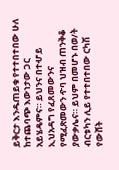ይቅርታ እንዱጠይቁ የተተበተበው ሁለ ከተጨባጭ እውነታው ጋር አይሄዴምና። ይህንና በተሇይ ኢህአዳግ የፈጸመውንና የሚፈጽመውን ዯባ ህዝብ ጠንቅቆ ያውቃሌና። ይህም በመሆኑ በወ/ት ብርቱካን ሊይ የተተበተበው ርካሽ የውሸት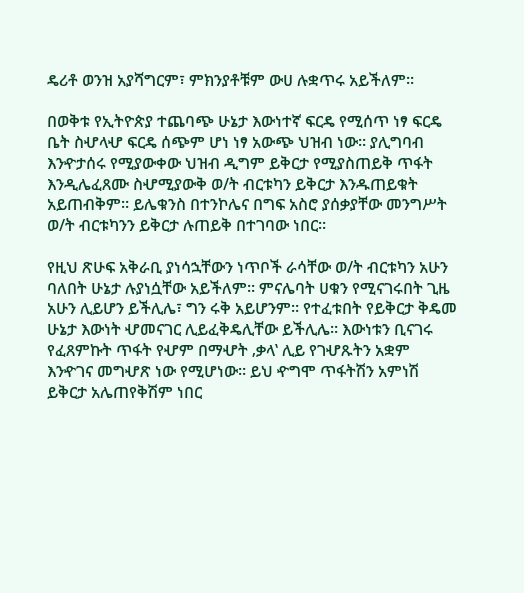ዴሪቶ ወንዝ አያሻግርም፣ ምክንያቶቹም ውሀ ሉቋጥሩ አይችለም።

በወቅቱ የኢትዮጵያ ተጨባጭ ሁኔታ እውነተኛ ፍርዴ የሚሰጥ ነፃ ፍርዴ ቤት ስሇላሇ ፍርዴ ሰጭም ሆነ ነፃ አውጭ ህዝብ ነው። ያሊግባብ እንዯታሰሩ የሚያውቀው ህዝብ ዲግም ይቅርታ የሚያስጠይቅ ጥፋት እንዲሌፈጸሙ ስሇሚያውቅ ወ/ት ብርቱካን ይቅርታ እንዱጠይቁት አይጠብቅም። ይሌቁንስ በተንኮሌና በግፍ አስሮ ያሰቃያቸው መንግሥት ወ/ት ብርቱካንን ይቅርታ ሉጠይቅ በተገባው ነበር።

የዚህ ጽሁፍ አቅራቢ ያነሳኋቸውን ነጥቦች ራሳቸው ወ/ት ብርቱካን አሁን ባለበት ሁኔታ ሉያነሷቸው አይችለም። ምናሌባት ሀቁን የሚናገሩበት ጊዜ አሁን ሊይሆን ይችሊሌ፣ ግን ሩቅ አይሆንም። የተፈቱበት የይቅርታ ቅዴመ ሁኔታ እውነት ሇመናገር ሊይፈቅዴሊቸው ይችሊሌ። እውነቱን ቢናገሩ የፈጸምኩት ጥፋት የሇም በማሇት ‚ቃላ‛ ሊይ የገሇጹትን አቋም እንዯገና መግሇጽ ነው የሚሆነው። ይህ ዯግሞ ጥፋትሽን አምነሽ ይቅርታ አሌጠየቅሽም ነበር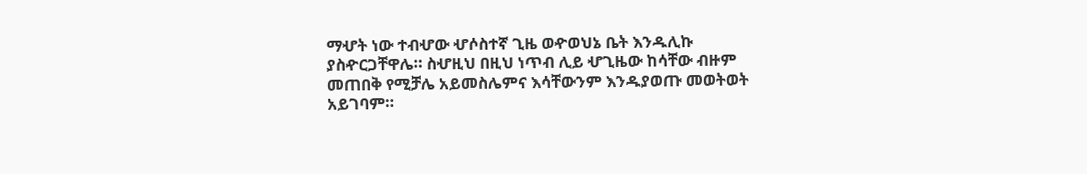ማሇት ነው ተብሇው ሇሶስተኛ ጊዜ ወዯወህኔ ቤት እንዱሊኩ ያስዯርጋቸዋሌ። ስሇዚህ በዚህ ነጥብ ሊይ ሇጊዜው ከሳቸው ብዙም መጠበቅ የሚቻሌ አይመስሌምና እሳቸውንም እንዱያወጡ መወትወት አይገባም።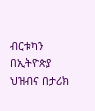ብርቱካን በኢትዮጵያ ህዝብና በታሪክ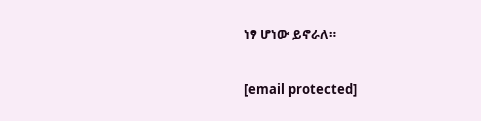ነፃ ሆነው ይኖራለ።

[email protected]